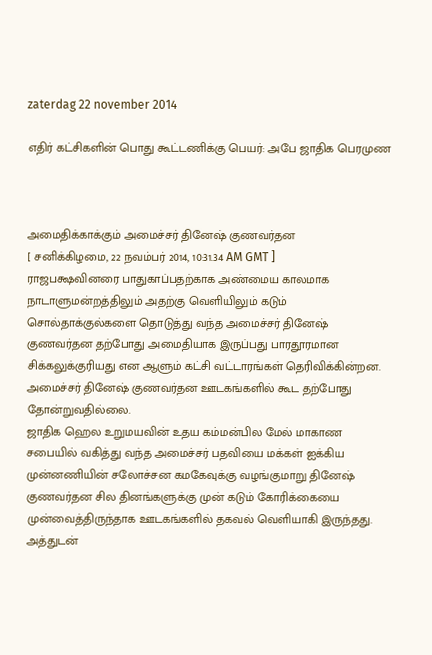zaterdag 22 november 2014

எதிர் கட்சிகளின் பொது கூட்டணிக்கு பெயர்: அபே ஜாதிக பெரமுண



அமைதிக்காக்கும் அமைச்சர் தினேஷ் குணவர்தன
[ சனிக்கிழமை, 22 நவம்பர் 2014, 10:31.34 AM GMT ]
ராஜபக்ஷவினரை பாதுகாப்பதற்காக அண்மைய காலமாக நாடாளுமன்றத்திலும் அதற்கு வெளியிலும் கடும் சொல்தாக்குல்களை தொடுத்து வந்த அமைச்சர் தினேஷ் குணவர்தன தற்போது அமைதியாக இருப்பது பாரதூரமான சிக்கலுக்குரியது என ஆளும் கட்சி வட்டாரங்கள் தெரிவிக்கின்றன.
அமைச்சர் தினேஷ் குணவர்தன ஊடகங்களில் கூட தற்போது தோன்றுவதில்லை.
ஜாதிக ஹெல உறுமயவின் உதய கம்மன்பில மேல் மாகாண சபையில் வகித்து வந்த அமைச்சர் பதவியை மக்கள் ஐக்கிய முன்னணியின் சலோச்சன கமகேவுக்கு வழங்குமாறு தினேஷ் குணவர்தன சில தினங்களுக்கு முன் கடும் கோரிக்கையை முன்வைத்திருந்தாக ஊடகங்களில் தகவல் வெளியாகி இருந்தது.
அத்துடன்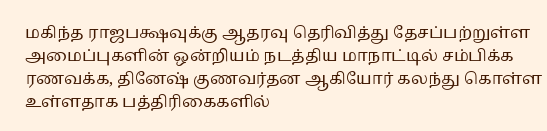மகிந்த ராஜபக்ஷவுக்கு ஆதரவு தெரிவித்து தேசப்பற்றுள்ள அமைப்புகளின் ஒன்றியம் நடத்திய மாநாட்டில் சம்பிக்க ரணவக்க, தினேஷ் குணவர்தன ஆகியோர் கலந்து கொள்ள உள்ளதாக பத்திரிகைகளில்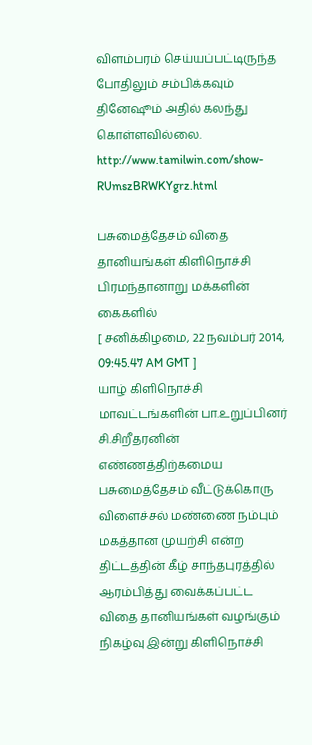விளம்பரம் செய்யப்பட்டிருந்த போதிலும் சம்பிக்கவும் தினேஷூம் அதில் கலந்து கொள்ளவில்லை.
http://www.tamilwin.com/show-RUmszBRWKYgrz.html

பசுமைத்தேசம் விதை தானியங்கள் கிளிநொச்சி பிரமந்தானாறு மக்களின் கைகளில்
[ சனிக்கிழமை, 22 நவம்பர் 2014, 09:45.47 AM GMT ]
யாழ் கிளிநொச்சி மாவட்டங்களின் பா.உறுப்பினர் சி.சிறீதரனின் எண்ணத்திற்கமைய பசுமைத்தேசம் வீட்டுக்கொரு விளைச்சல் மண்ணை நம்பும் மகத்தான முயற்சி என்ற திட்டத்தின் கீழ் சாந்தபுரத்தில் ஆரம்பித்து வைக்கப்பட்ட விதை தானியங்கள் வழங்கும் நிகழ்வு இன்று கிளிநொச்சி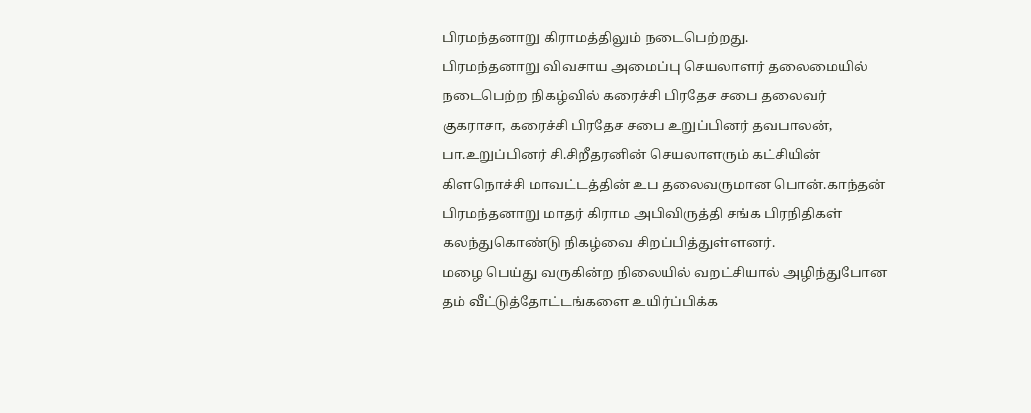பிரமந்தனாறு கிராமத்திலும் நடைபெற்றது.
பிரமந்தனாறு விவசாய அமைப்பு செயலாளர் தலைமையில் நடைபெற்ற நிகழ்வில் கரைச்சி பிரதேச சபை தலைவர் குகராசா, கரைச்சி பிரதேச சபை உறுப்பினர் தவபாலன், பா.உறுப்பினர் சி.சிறீதரனின் செயலாளரும் கட்சியின் கிளநொச்சி மாவட்டத்தின் உப தலைவருமான பொன்.காந்தன் பிரமந்தனாறு மாதர் கிராம அபிவிருத்தி சங்க பிரநிதிகள் கலந்துகொண்டு நிகழ்வை சிறப்பித்துள்ளனர்.
மழை பெய்து வருகின்ற நிலையில் வறட்சியால் அழிந்துபோன தம் வீட்டுத்தோட்டங்களை உயிர்ப்பிக்க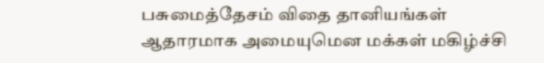பசுமைத்தேசம் விதை தானியங்கள் ஆதாரமாக அமையுமென மக்கள் மகிழ்ச்சி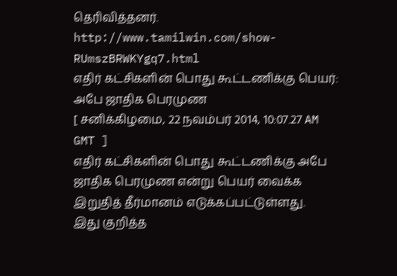தெரிவித்தனர்.
http://www.tamilwin.com/show-RUmszBRWKYgq7.html
எதிர் கட்சிகளின் பொது கூட்டணிக்கு பெயர்: அபே ஜாதிக பெரமுண
[ சனிக்கிழமை, 22 நவம்பர் 2014, 10:07.27 AM GMT ]
எதிர் கட்சிகளின் பொது கூட்டணிக்கு அபே ஜாதிக பெரமுண என்று பெயர் வைக்க இறுதித் தீர்மானம் எடுக்கப்பட்டுள்ளது.
இது குறித்த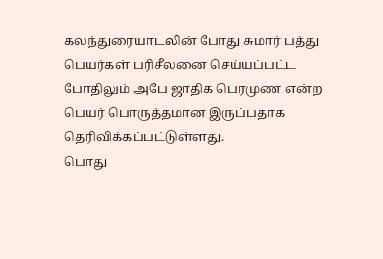கலந்துரையாடலின் போது சுமார் பத்து பெயர்கள் பரிசீலனை செய்யப்பட்ட போதிலும் அபே ஜாதிக பெரமுண என்ற பெயர் பொருத்தமான இருப்பதாக தெரிவிக்கப்பட்டுள்ளது.
பொது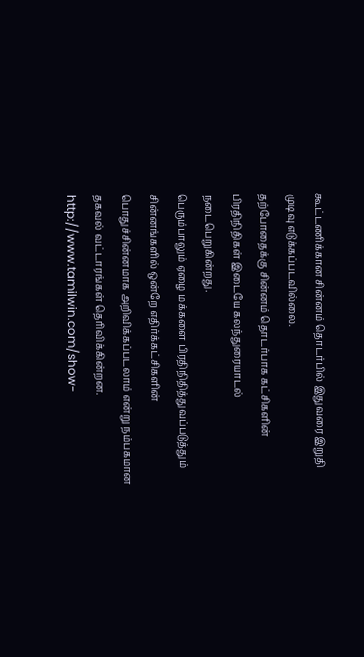கூட்டணிக்கான சின்னம் தொடர்பில் இதுவரை இறுதி முடிவு எடுக்கப்படவில்லை.
தற்போதைக்கு சின்னம் தொடர்பாக கட்சிகளின் பிரதிநிதிகள் இடையே கலந்துரையாடல் நடைபெறுகின்றது.
பெரும்பாலும் ஏழை மக்களை பிரதிநிதித்துவப்படுத்தும் சின்னங்களில் ஒன்றே எதிர்க்கட்சிகளின் பொதுச்சின்னமாக அறிவிக்கப்படலாம் என்று நம்பகமான தகவல் வட்டாரங்கள் தெரிவிக்கின்றன.
http://www.tamilwin.com/show-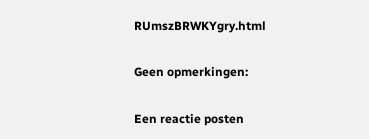RUmszBRWKYgry.html

Geen opmerkingen:

Een reactie posten